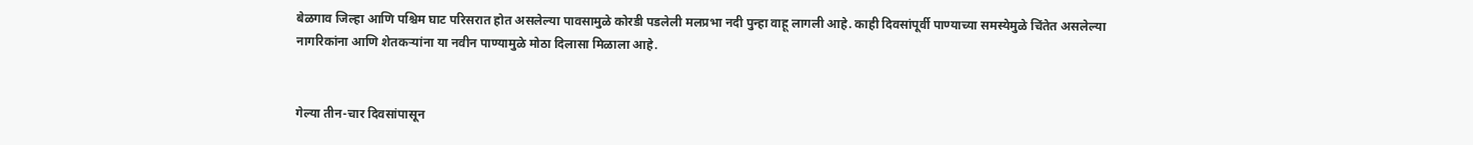बेळगाव जिल्हा आणि पश्चिम घाट परिसरात होत असलेल्या पावसामुळे कोरडी पडलेली मलप्रभा नदी पुन्हा वाहू लागली आहे. काही दिवसांपूर्वी पाण्याच्या समस्येमुळे चिंतेत असलेल्या नागरिकांना आणि शेतकऱ्यांना या नवीन पाण्यामुळे मोठा दिलासा मिळाला आहे.


गेल्या तीन-चार दिवसांपासून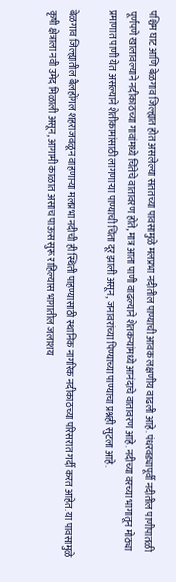पश्चिम घाट आणि बेळगाव जिल्ह्यात होत असलेल्या सततच्या पावसामुळे मलप्रभा नदीतील पाण्याची आवक लक्षणीय वाढली आहे. पंधरवड्यापूर्वी नदीतील पाणीपातळी पूर्णपणे खालावल्याने नदीकाठच्या गावांमध्ये चिंतेचे वातावरण होते, मात्र आता पाणी वाढल्याने शेतकऱ्यांमध्ये आनंदाचे वातावरण आहे. नदीच्या वरच्या भागातून मोठ्या प्रमाणात पाणी येत असल्याने शेतीकामांसाठी लागणाऱ्या पाण्याची चिंता दूर झाली असून, जनावरांच्या पिण्याच्या पाण्याचा प्रश्नही सुटला आहे.

बेळगाव जिल्ह्यातील बैलहोंगल शहराजवळून वाहणाऱ्या मलप्रभा नदीची ही स्थिती पाहण्यासाठी स्थानिक नागरिक नदीकाठच्या परिसरात गर्दी करत आहेत. या पावसामुळे कृषी क्षेत्राला नवी उमेद मिळाली असून, आगामी काळात असाच पाऊस सुरू राहिल्यास भागातील जलाशय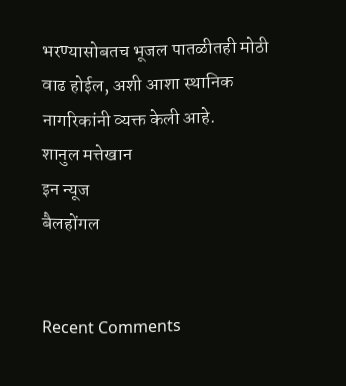भरण्यासोबतच भूजल पातळीतही मोठी वाढ होईल, अशी आशा स्थानिक नागरिकांनी व्यक्त केली आहे.
शानुल मत्तेखान
इन न्यूज
बैलहोंगल


Recent Comments